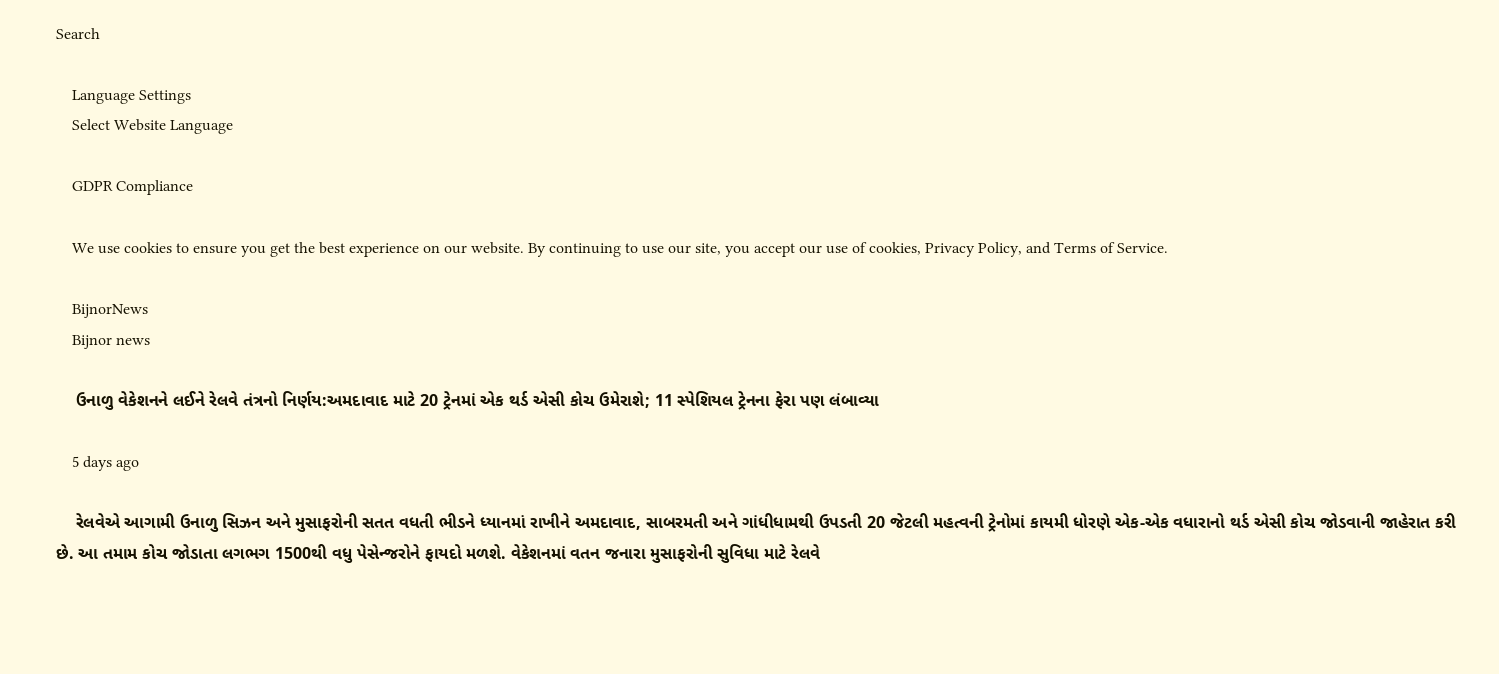Search

    Language Settings
    Select Website Language

    GDPR Compliance

    We use cookies to ensure you get the best experience on our website. By continuing to use our site, you accept our use of cookies, Privacy Policy, and Terms of Service.

    BijnorNews
    Bijnor news

    ઉનાળુ વેકેશનને લઈને રેલવે તંત્રનો નિર્ણય:અમદાવાદ માટે 20 ટ્રેનમાં એક થર્ડ એસી કોચ ઉમેરાશે; 11 સ્પેશિયલ ટ્રેનના ફેરા પણ લંબાવ્યા

    5 days ago

    રેલવેએ આગામી ઉનાળુ સિઝન અને મુસાફરોની સતત વધતી ભીડને ધ્યાનમાં રાખીને અમદાવાદ, સાબરમતી અને ગાંધીધામથી ઉપડતી 20 જેટલી મહત્વની ટ્રેનોમાં કાયમી ધોરણે એક-એક વધારાનો થર્ડ એસી કોચ જોડવાની જાહેરાત કરી છે. આ તમામ કોચ જોડાતા લગભગ 1500થી વધુ પેસેન્જરોને ફાયદો મળશે. વેકેશનમાં વતન જનારા મુસાફરોની સુવિધા માટે રેલવે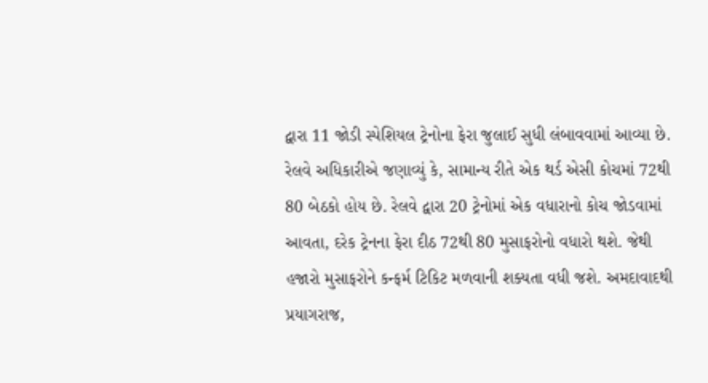દ્વારા 11 જોડી સ્પેશિયલ ટ્રેનોના ફેરા જુલાઈ સુધી લંબાવવામાં આવ્યા છે. રેલવે અધિકારીએ જણાવ્યું કે, સામાન્ય રીતે એક થર્ડ એસી કોચમાં 72થી 80 બેઠકો હોય છે. રેલવે દ્વારા 20 ટ્રેનોમાં એક વધારાનો કોચ જોડવામાં આવતા, દરેક ટ્રેનના ફેરા દીઠ 72થી 80 મુસાફરોનો વધારો થશે. જેથી હજારો મુસાફરોને કન્ફર્મ ટિકિટ મળવાની શક્યતા વધી જશે. અમદાવાદથી પ્રયાગરાજ,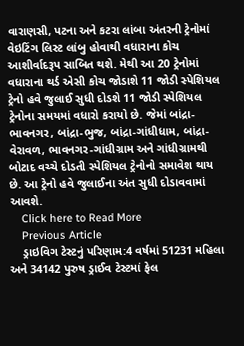વારાણસી, પટના અને કટરા લાંબા અંતરની ટ્રેનોમાં વેઇટિંગ લિસ્ટ લાંબુ હોવાથી વધારાના કોચ આશીર્વાદરૂપ સાબિત થશે. મેથી આ 20 ટ્રેનોમાં વધારાના થર્ડ એસી કોચ જોડાશે 11 જોડી સ્પેશિયલ ટ્રેનો હવે જુલાઈ સુધી દોડશે 11 જોડી સ્પેશિયલ ટ્રેનોના સમયમાં વધારો કરાયો છે. જેમાં બાંદ્રા-ભાવનગર, બાંદ્રા-ભુજ, બાંદ્રા-ગાંધીધામ, બાંદ્રા-વેરાવળ, ભાવનગર-ગાંધીગ્રામ અને ગાંધીગ્રામથી બોટાદ વચ્ચે દોડતી સ્પેશિયલ ટ્રેનોનો સમાવેશ થાય છે. આ ટ્રેનો હવે જુલાઈના અંત સુધી દોડાવવામાં આવશે.
    Click here to Read More
    Previous Article
    ડ્રાઇવિગ ટેસ્ટનું પરિણામ:4 વર્ષમાં 51231 મહિલા અને 34142 પુરુષ ડ્રાઈવ ટેસ્ટમાં ફેલ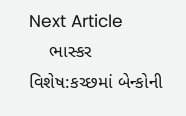Next Article
    ભાસ્કર વિશેષ:કચ્છમાં બેન્કોની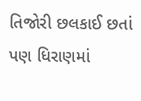તિજોરી છલકાઈ છતાં પણ ધિરાણમાં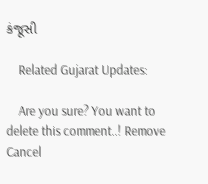કંજૂસી

    Related Gujarat Updates:

    Are you sure? You want to delete this comment..! Remove Cancel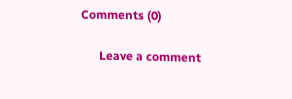Comments (0)

      Leave a comment